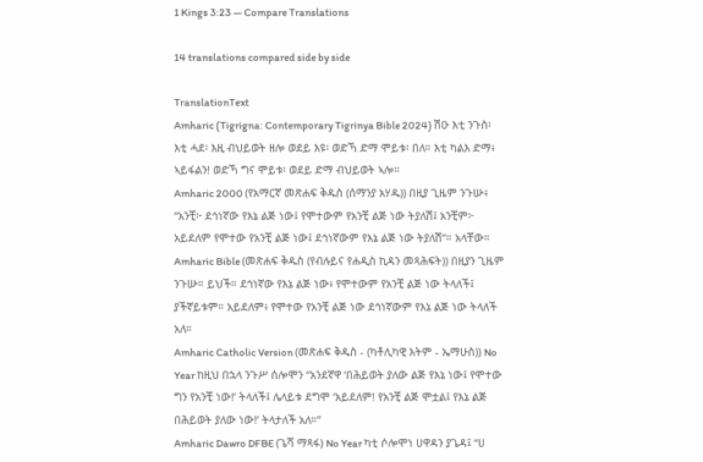1 Kings 3:23 — Compare Translations

14 translations compared side by side

TranslationText
Amharic (Tigrigna: Contemporary Tigrinya Bible 2024) ሽዑ እቲ ንጉስ፡ እቲ ሓደ፡ እዚ ብህይወት ዘሎ ወደይ እዩ፡ ወድኻ ድማ ሞይቱ፡ በለ። እቲ ካልእ ድማ፥ ኣይፋልን! ወድኻ ግና ሞይቱ፡ ወደይ ድማ ብህይወት ኣሎ።
Amharic 2000 (የአማርኛ መጽሐፍ ቅዱስ (ሰማንያ አሃዱ)) በዚያ ጊዜም ንጉሡ፥ “አንቺ፦ ደኅነኛው የእኔ ልጅ ነው፤ የሞተውም የአንቺ ልጅ ነው ትያለሽ፤ አንቺም፦ አይደለም የሞተው የአንቺ ልጅ ነው፤ ደኅነኛውም የእኔ ልጅ ነው ትያለሽ”። አላቸው።
Amharic Bible (መጽሐፍ ቅዱስ (የብሉይና የሐዲስ ኪዳን መጻሕፍት)) በዚያን ጊዜም ንጉሡ። ይህች። ደኅነኛው የእኔ ልጅ ነው፥ የሞተውም የአንቺ ልጅ ነው ትላለች፤ ያችኛይቱም። አይደለም፥ የሞተው የአንቺ ልጅ ነው ደኅነኛውም የእኔ ልጅ ነው ትላለች አለ።
Amharic Catholic Version (መጽሐፍ ቅዱስ - (ካቶሊካዊ እትም - ኤማሁስ)) No Year ከዚህ በኋላ ንጉሥ ሰሎሞን “አንደኛዋ ‘በሕይወት ያለው ልጅ የእኔ ነው፤ የሞተው ግን የአንቺ ነው!’ ትላለች፤ ሌላይቱ ደግሞ ‘አይደለም! የአንቺ ልጅ ሞቷል፤ የእኔ ልጅ በሕይወት ያለው ነው!’ ትላታለች አለ።”
Amharic Dawro DFBE (ጌሻ ማጻፋ) No Year ካቲ ሶሎሞነ ሀዋዳን ያጌዳ፤ “ሀ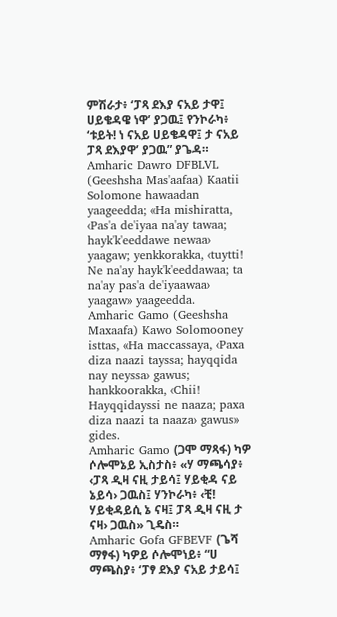ምሽራታ፥ ‘ፓጻ ደእያ ናአይ ታዋ፤ ሀይቄዳዌ ነዋ’ ያጋዉ፤ የንኮራካ፥ ‘ቱይት! ነ ናአይ ሀይቄዳዋ፤ ታ ናአይ ፓጻ ደእያዋ’ ያጋዉ” ያጌዳ።
Amharic Dawro DFBLVL (Geeshsha Mas'aafaa) Kaatii Solomone hawaadan yaageedda; «Ha mishiratta, ‹Pas'a de'iyaa na'ay tawaa; hayk'k'eeddawe newaa› yaagaw; yenkkorakka, ‹tuytti! Ne na'ay hayk'k'eeddawaa; ta na'ay pas'a de'iyaawaa› yaagaw» yaageedda.
Amharic Gamo (Geeshsha Maxaafa) Kawo Solomooney isttas, «Ha maccassaya, ‹Paxa diza naazi tayssa; hayqqida nay neyssa› gawus; hankkoorakka, ‹Chii! Hayqqidayssi ne naaza; paxa diza naazi ta naaza› gawus» gides.
Amharic Gamo (ጋሞ ማጻፋ) ካዎ ሶሎሞኔይ ኢስታስ፥ «ሃ ማጫሳያ፥ ‹ፓጻ ዲዛ ናዚ ታይሳ፤ ሃይቂዳ ናይ ኔይሳ› ጋዉስ፤ ሃንኮራካ፥ ‹ቺ! ሃይቂዳይሲ ኔ ናዛ፤ ፓጻ ዲዛ ናዚ ታ ናዛ› ጋዉስ» ጊዴስ።
Amharic Gofa GFBEVF (ጌሻ ማፃፋ) ካዎይ ሶሎሞነይ፥ “ሀ ማጫስያ፥ ‘ፓፃ ደእያ ናአይ ታይሳ፤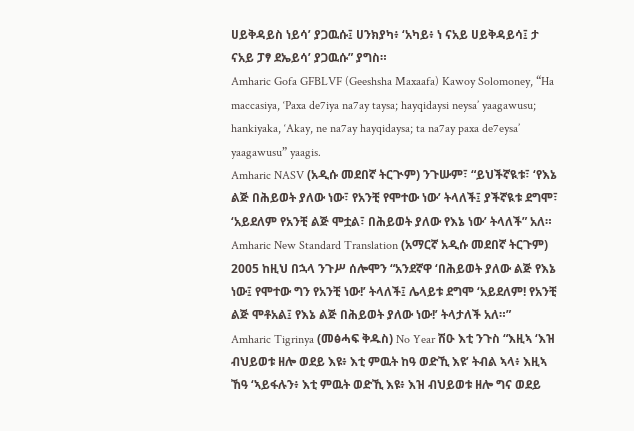ሀይቅዳይስ ነይሳ’ ያጋዉሱ፤ ሀንክያካ፥ ‘አካይ፥ ነ ናአይ ሀይቅዳይሳ፤ ታ ናአይ ፓፃ ደኤይሳ’ ያጋዉሱ” ያግስ።
Amharic Gofa GFBLVF (Geeshsha Maxaafa) Kawoy Solomoney, “Ha maccasiya, ‘Paxa de7iya na7ay taysa; hayqidaysi neysa’ yaagawusu; hankiyaka, ‘Akay, ne na7ay hayqidaysa; ta na7ay paxa de7eysa’ yaagawusu” yaagis.
Amharic NASV (አዲሱ መደበኛ ትርጒም) ንጉሡም፣ “ይህችኛዪቱ፣ ‘የእኔ ልጅ በሕይወት ያለው ነው፣ የአንቺ የሞተው ነው’ ትላለች፤ ያችኛዪቱ ደግሞ፣ ‘አይደለም የአንቺ ልጅ ሞቷል፣ በሕይወት ያለው የእኔ ነው’ ትላለች” አለ።
Amharic New Standard Translation (አማርኛ አዲሱ መደበኛ ትርጉም) 2005 ከዚህ በኋላ ንጉሥ ሰሎሞን “አንደኛዋ ‘በሕይወት ያለው ልጅ የእኔ ነው፤ የሞተው ግን የአንቺ ነው!’ ትላለች፤ ሌላይቱ ደግሞ ‘አይደለም! የአንቺ ልጅ ሞቶአል፤ የእኔ ልጅ በሕይወት ያለው ነው!’ ትላታለች አለ።”
Amharic Tigrinya (መፅሓፍ ቅዱስ) No Year ሽዑ እቲ ንጉስ “እዚኣ ‘እዝ ብህይወቱ ዘሎ ወደይ እዩ፥ እቲ ምዉት ከዓ ወድኺ እዩ’ ትብል ኣላ፥ እዚኣ ኸዓ ‘ኣይፋሉን፥ እቲ ምዉት ወድኺ እዩ፥ እዝ ብህይወቱ ዘሎ ግና ወደይ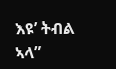እዩ’ ትብል ኣላ”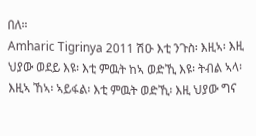በለ።
Amharic Tigrinya 2011 ሽዑ እቲ ንጉስ፡ እዚኣ፡ እዚ ህያው ወደይ እዩ፡ እቲ ምዉት ከኣ ወድኺ እዩ፡ ትብል ኣላ፡ እዚኣ ኸኣ፡ ኣይፋል፡ እቲ ምዉት ወድኺ፡ እዚ ህያው ግና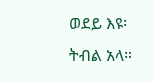ወደይ እዩ፡ ትብል አላ።